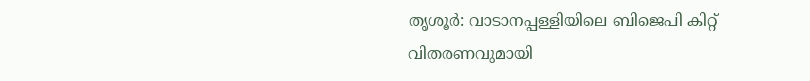തൃശൂർ: വാടാനപ്പള്ളിയിലെ ബിജെപി കിറ്റ് വിതരണവുമായി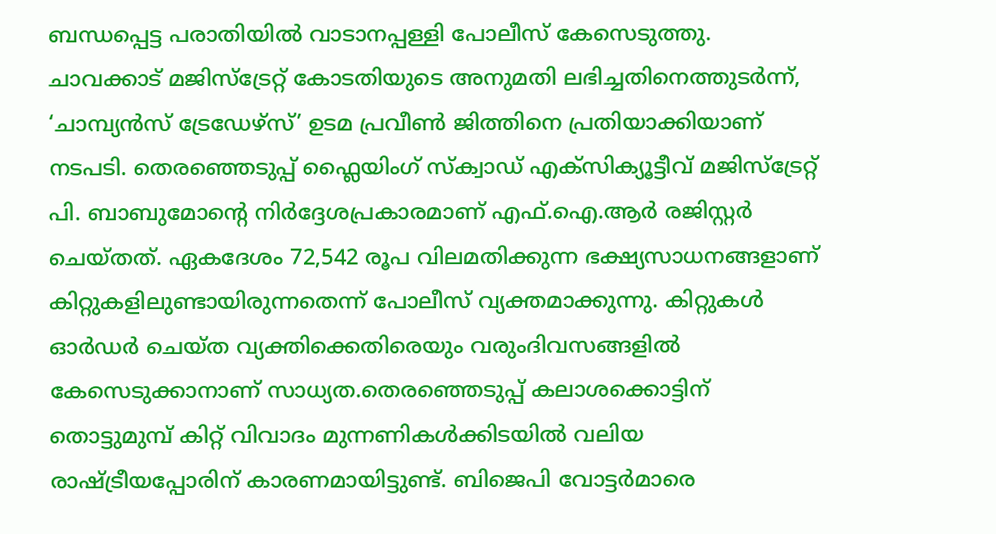ബന്ധപ്പെട്ട പരാതിയിൽ വാടാനപ്പള്ളി പോലീസ് കേസെടുത്തു. ചാവക്കാട് മജിസ്ട്രേറ്റ് കോടതിയുടെ അനുമതി ലഭിച്ചതിനെത്തുടർന്ന്, ‘ചാമ്പ്യൻസ് ട്രേഡേഴ്സ്’ ഉടമ പ്രവീൺ ജിത്തിനെ പ്രതിയാക്കിയാണ് നടപടി. തെരഞ്ഞെടുപ്പ് ഫ്ലൈയിംഗ് സ്ക്വാഡ് എക്സിക്യൂട്ടീവ് മജിസ്ട്രേറ്റ് പി. ബാബുമോന്റെ നിർദ്ദേശപ്രകാരമാണ് എഫ്.ഐ.ആർ രജിസ്റ്റർ ചെയ്തത്. ഏകദേശം 72,542 രൂപ വിലമതിക്കുന്ന ഭക്ഷ്യസാധനങ്ങളാണ് കിറ്റുകളിലുണ്ടായിരുന്നതെന്ന് പോലീസ് വ്യക്തമാക്കുന്നു. കിറ്റുകൾ ഓർഡർ ചെയ്ത വ്യക്തിക്കെതിരെയും വരുംദിവസങ്ങളിൽ കേസെടുക്കാനാണ് സാധ്യത.തെരഞ്ഞെടുപ്പ് കലാശക്കൊട്ടിന് തൊട്ടുമുമ്പ് കിറ്റ് വിവാദം മുന്നണികൾക്കിടയിൽ വലിയ രാഷ്ട്രീയപ്പോരിന് കാരണമായിട്ടുണ്ട്. ബിജെപി വോട്ടർമാരെ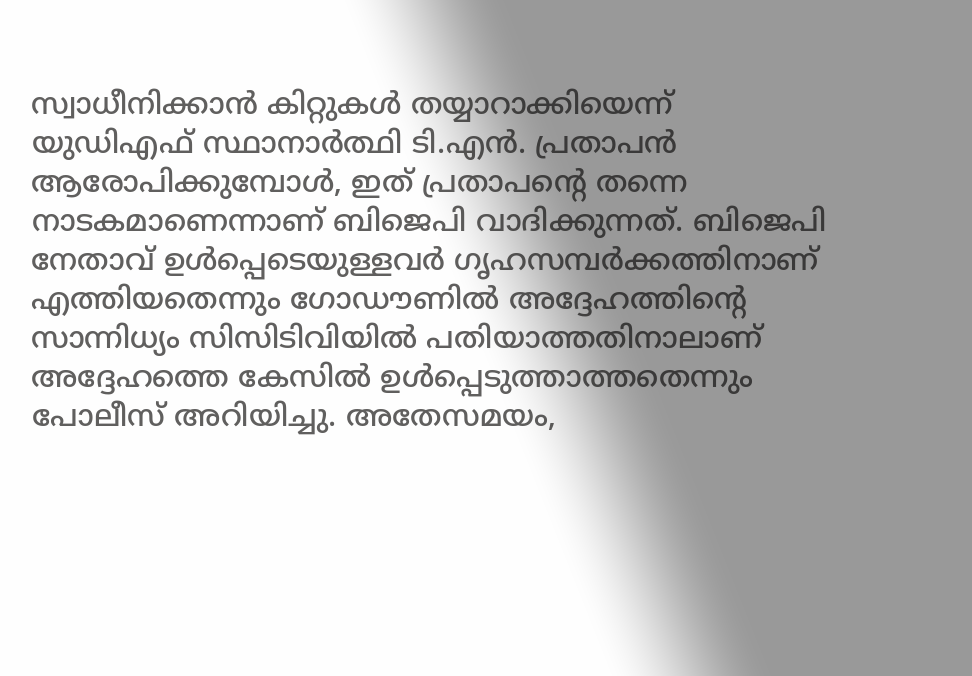സ്വാധീനിക്കാൻ കിറ്റുകൾ തയ്യാറാക്കിയെന്ന് യുഡിഎഫ് സ്ഥാനാർത്ഥി ടി.എൻ. പ്രതാപൻ ആരോപിക്കുമ്പോൾ, ഇത് പ്രതാപന്റെ തന്നെ നാടകമാണെന്നാണ് ബിജെപി വാദിക്കുന്നത്. ബിജെപി നേതാവ് ഉൾപ്പെടെയുള്ളവർ ഗൃഹസമ്പർക്കത്തിനാണ് എത്തിയതെന്നും ഗോഡൗണിൽ അദ്ദേഹത്തിന്റെ സാന്നിധ്യം സിസിടിവിയിൽ പതിയാത്തതിനാലാണ് അദ്ദേഹത്തെ കേസിൽ ഉൾപ്പെടുത്താത്തതെന്നും പോലീസ് അറിയിച്ചു. അതേസമയം,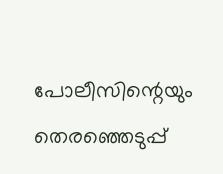പോലീസിന്റെയും തെരഞ്ഞെടുപ്പ്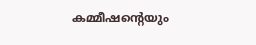കമ്മീഷന്റെയും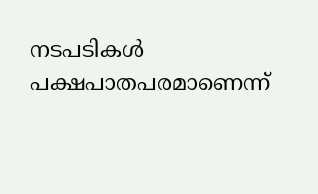നടപടികൾ പക്ഷപാതപരമാണെന്ന്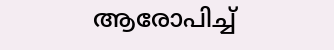ആരോപിച്ച്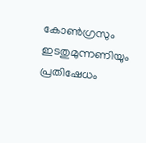കോൺഗ്രസും ഇടതുമുന്നണിയും പ്രതിഷേധം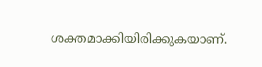ശക്തമാക്കിയിരിക്കുകയാണ്.